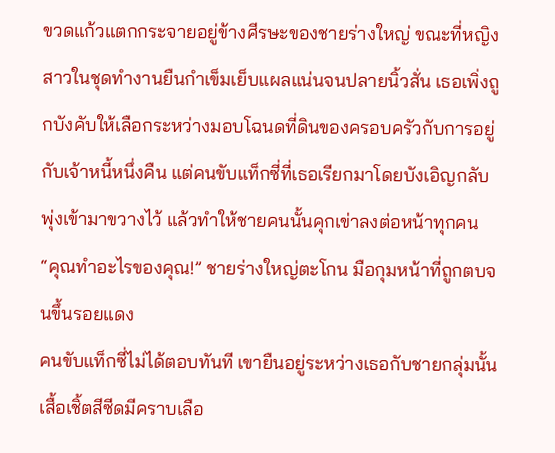ขวดแก้วแตกกระจายอยู่ข้างศีรษะของชายร่างใหญ่ ขณะที่หญิงสาวในชุดทำงานยืนกำเข็มเย็บแผลแน่นจนปลายนิ้วสั่น เธอเพิ่งถูกบังคับให้เลือกระหว่างมอบโฉนดที่ดินของครอบครัวกับการอยู่กับเจ้าหนี้หนึ่งคืน แต่คนขับแท็กซี่ที่เธอเรียกมาโดยบังเอิญกลับพุ่งเข้ามาขวางไว้ แล้วทำให้ชายคนนั้นคุกเข่าลงต่อหน้าทุกคน
“คุณทำอะไรของคุณ!” ชายร่างใหญ่ตะโกน มือกุมหน้าที่ถูกตบจนขึ้นรอยแดง
คนขับแท็กซี่ไม่ได้ตอบทันที เขายืนอยู่ระหว่างเธอกับชายกลุ่มนั้น เสื้อเชิ้ตสีซีดมีคราบเลือ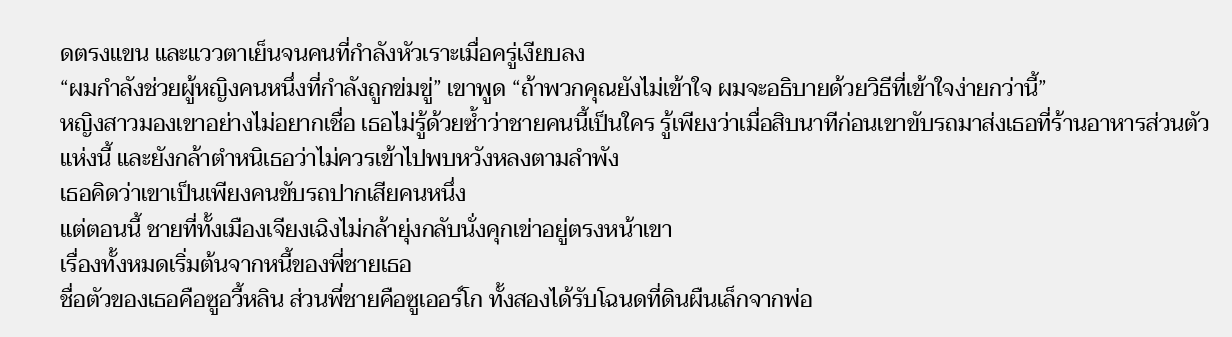ดตรงแขน และแววตาเย็นจนคนที่กำลังหัวเราะเมื่อครู่เงียบลง
“ผมกำลังช่วยผู้หญิงคนหนึ่งที่กำลังถูกข่มขู่” เขาพูด “ถ้าพวกคุณยังไม่เข้าใจ ผมจะอธิบายด้วยวิธีที่เข้าใจง่ายกว่านี้”
หญิงสาวมองเขาอย่างไม่อยากเชื่อ เธอไม่รู้ด้วยซ้ำว่าชายคนนี้เป็นใคร รู้เพียงว่าเมื่อสิบนาทีก่อนเขาขับรถมาส่งเธอที่ร้านอาหารส่วนตัวแห่งนี้ และยังกล้าตำหนิเธอว่าไม่ควรเข้าไปพบหวังหลงตามลำพัง
เธอคิดว่าเขาเป็นเพียงคนขับรถปากเสียคนหนึ่ง
แต่ตอนนี้ ชายที่ทั้งเมืองเจียงเฉิงไม่กล้ายุ่งกลับนั่งคุกเข่าอยู่ตรงหน้าเขา
เรื่องทั้งหมดเริ่มต้นจากหนี้ของพี่ชายเธอ
ชื่อตัวของเธอคือซูอวี้หลิน ส่วนพี่ชายคือซูเออร์โก ทั้งสองได้รับโฉนดที่ดินผืนเล็กจากพ่อ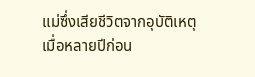แม่ซึ่งเสียชีวิตจากอุบัติเหตุเมื่อหลายปีก่อน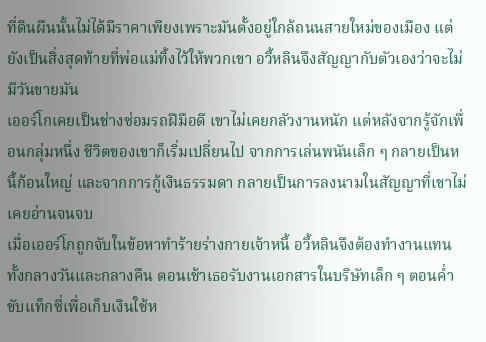ที่ดินผืนนั้นไม่ได้มีราคาเพียงเพราะมันตั้งอยู่ใกล้ถนนสายใหม่ของเมือง แต่ยังเป็นสิ่งสุดท้ายที่พ่อแม่ทิ้งไว้ให้พวกเขา อวี้หลินจึงสัญญากับตัวเองว่าจะไม่มีวันขายมัน
เออร์โกเคยเป็นช่างซ่อมรถฝีมือดี เขาไม่เคยกลัวงานหนัก แต่หลังจากรู้จักเพื่อนกลุ่มหนึ่ง ชีวิตของเขาก็เริ่มเปลี่ยนไป จากการเล่นพนันเล็ก ๆ กลายเป็นหนี้ก้อนใหญ่ และจากการกู้เงินธรรมดา กลายเป็นการลงนามในสัญญาที่เขาไม่เคยอ่านจนจบ
เมื่อเออร์โกถูกจับในข้อหาทำร้ายร่างกายเจ้าหนี้ อวี้หลินจึงต้องทำงานแทนทั้งกลางวันและกลางคืน ตอนเช้าเธอรับงานเอกสารในบริษัทเล็ก ๆ ตอนค่ำขับแท็กซี่เพื่อเก็บเงินใช้ห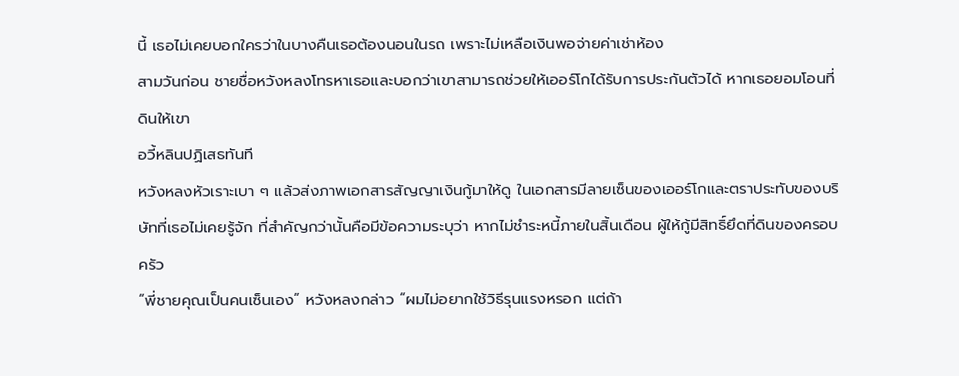นี้ เธอไม่เคยบอกใครว่าในบางคืนเธอต้องนอนในรถ เพราะไม่เหลือเงินพอจ่ายค่าเช่าห้อง
สามวันก่อน ชายชื่อหวังหลงโทรหาเธอและบอกว่าเขาสามารถช่วยให้เออร์โกได้รับการประกันตัวได้ หากเธอยอมโอนที่ดินให้เขา
อวี้หลินปฏิเสธทันที
หวังหลงหัวเราะเบา ๆ แล้วส่งภาพเอกสารสัญญาเงินกู้มาให้ดู ในเอกสารมีลายเซ็นของเออร์โกและตราประทับของบริษัทที่เธอไม่เคยรู้จัก ที่สำคัญกว่านั้นคือมีข้อความระบุว่า หากไม่ชำระหนี้ภายในสิ้นเดือน ผู้ให้กู้มีสิทธิ์ยึดที่ดินของครอบครัว
“พี่ชายคุณเป็นคนเซ็นเอง” หวังหลงกล่าว “ผมไม่อยากใช้วิธีรุนแรงหรอก แต่ถ้า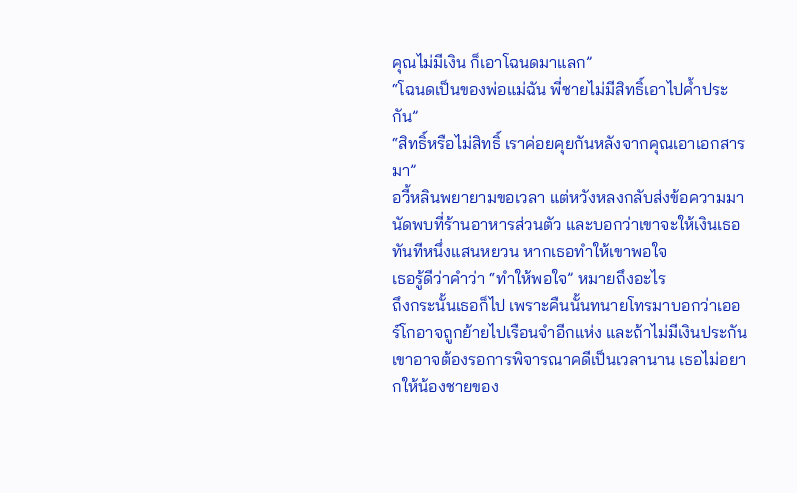คุณไม่มีเงิน ก็เอาโฉนดมาแลก”
“โฉนดเป็นของพ่อแม่ฉัน พี่ชายไม่มีสิทธิ์เอาไปค้ำประกัน”
“สิทธิ์หรือไม่สิทธิ์ เราค่อยคุยกันหลังจากคุณเอาเอกสารมา”
อวี้หลินพยายามขอเวลา แต่หวังหลงกลับส่งข้อความมานัดพบที่ร้านอาหารส่วนตัว และบอกว่าเขาจะให้เงินเธอทันทีหนึ่งแสนหยวน หากเธอทำให้เขาพอใจ
เธอรู้ดีว่าคำว่า “ทำให้พอใจ” หมายถึงอะไร
ถึงกระนั้นเธอก็ไป เพราะคืนนั้นทนายโทรมาบอกว่าเออร์โกอาจถูกย้ายไปเรือนจำอีกแห่ง และถ้าไม่มีเงินประกัน เขาอาจต้องรอการพิจารณาคดีเป็นเวลานาน เธอไม่อยากให้น้องชายของ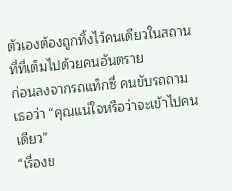ตัวเองต้องถูกทิ้งไว้คนเดียวในสถานที่ที่เต็มไปด้วยคนอันตราย
ก่อนลงจากรถแท็กซี่ คนขับรถถามเธอว่า “คุณแน่ใจหรือว่าจะเข้าไปคนเดียว”
“เรื่องข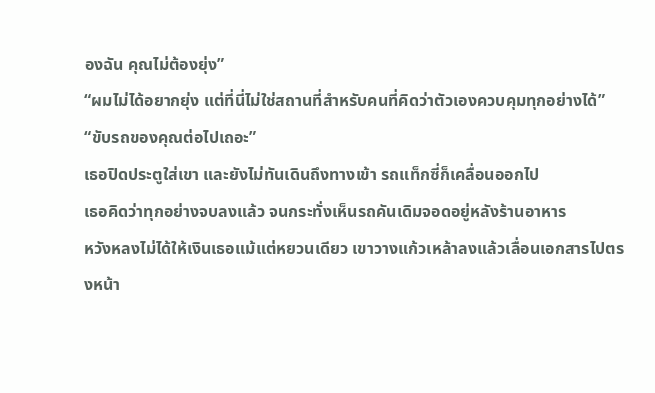องฉัน คุณไม่ต้องยุ่ง”
“ผมไม่ได้อยากยุ่ง แต่ที่นี่ไม่ใช่สถานที่สำหรับคนที่คิดว่าตัวเองควบคุมทุกอย่างได้”
“ขับรถของคุณต่อไปเถอะ”
เธอปิดประตูใส่เขา และยังไม่ทันเดินถึงทางเข้า รถแท็กซี่ก็เคลื่อนออกไป
เธอคิดว่าทุกอย่างจบลงแล้ว จนกระทั่งเห็นรถคันเดิมจอดอยู่หลังร้านอาหาร
หวังหลงไม่ได้ให้เงินเธอแม้แต่หยวนเดียว เขาวางแก้วเหล้าลงแล้วเลื่อนเอกสารไปตรงหน้า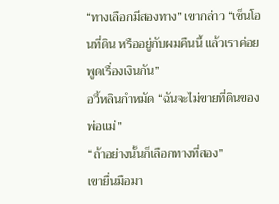“ทางเลือกมีสองทาง” เขากล่าว “เซ็นโอนที่ดิน หรืออยู่กับผมคืนนี้ แล้วเราค่อยพูดเรื่องเงินกัน”
อวี้หลินกำหมัด “ฉันจะไม่ขายที่ดินของพ่อแม่”
“ถ้าอย่างนั้นก็เลือกทางที่สอง”
เขายื่นมือมา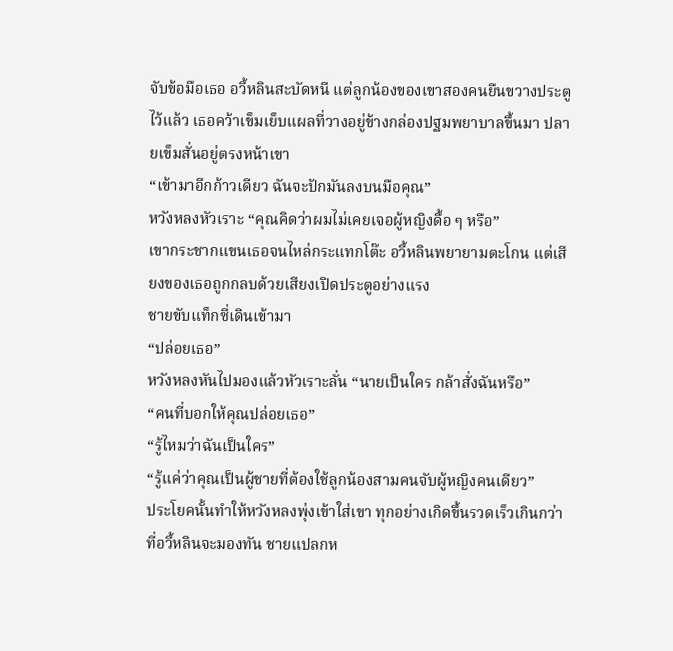จับข้อมือเธอ อวี้หลินสะบัดหนี แต่ลูกน้องของเขาสองคนยืนขวางประตูไว้แล้ว เธอคว้าเข็มเย็บแผลที่วางอยู่ข้างกล่องปฐมพยาบาลขึ้นมา ปลายเข็มสั่นอยู่ตรงหน้าเขา
“เข้ามาอีกก้าวเดียว ฉันจะปักมันลงบนมือคุณ”
หวังหลงหัวเราะ “คุณคิดว่าผมไม่เคยเจอผู้หญิงดื้อ ๆ หรือ”
เขากระชากแขนเธอจนไหล่กระแทกโต๊ะ อวี้หลินพยายามตะโกน แต่เสียงของเธอถูกกลบด้วยเสียงเปิดประตูอย่างแรง
ชายขับแท็กซี่เดินเข้ามา
“ปล่อยเธอ”
หวังหลงหันไปมองแล้วหัวเราะลั่น “นายเป็นใคร กล้าสั่งฉันหรือ”
“คนที่บอกให้คุณปล่อยเธอ”
“รู้ไหมว่าฉันเป็นใคร”
“รู้แค่ว่าคุณเป็นผู้ชายที่ต้องใช้ลูกน้องสามคนจับผู้หญิงคนเดียว”
ประโยคนั้นทำให้หวังหลงพุ่งเข้าใส่เขา ทุกอย่างเกิดขึ้นรวดเร็วเกินกว่าที่อวี้หลินจะมองทัน ชายแปลกห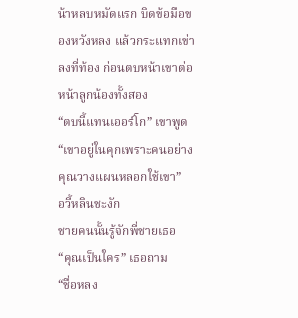น้าหลบหมัดแรก บิดข้อมือของหวังหลง แล้วกระแทกเข่าลงที่ท้อง ก่อนตบหน้าเขาต่อหน้าลูกน้องทั้งสอง
“ตบนี้แทนเออร์โก” เขาพูด “เขาอยู่ในคุกเพราะคนอย่างคุณวางแผนหลอกใช้เขา”
อวี้หลินชะงัก
ชายคนนั้นรู้จักพี่ชายเธอ
“คุณเป็นใคร” เธอถาม
“ชื่อหลง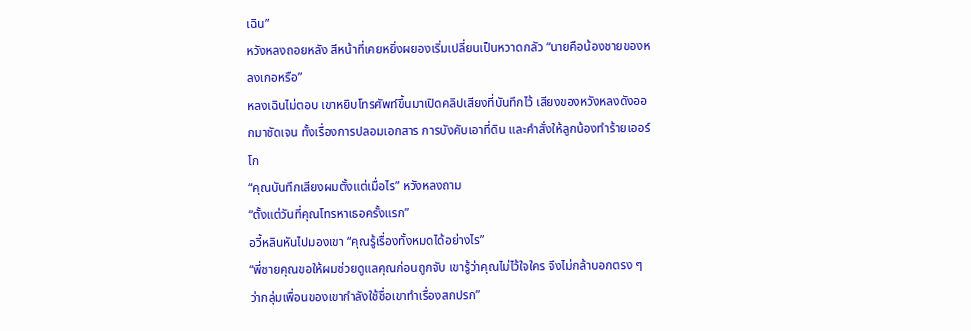เฉิน”
หวังหลงถอยหลัง สีหน้าที่เคยหยิ่งผยองเริ่มเปลี่ยนเป็นหวาดกลัว “นายคือน้องชายของหลงเกอหรือ”
หลงเฉินไม่ตอบ เขาหยิบโทรศัพท์ขึ้นมาเปิดคลิปเสียงที่บันทึกไว้ เสียงของหวังหลงดังออกมาชัดเจน ทั้งเรื่องการปลอมเอกสาร การบังคับเอาที่ดิน และคำสั่งให้ลูกน้องทำร้ายเออร์โก
“คุณบันทึกเสียงผมตั้งแต่เมื่อไร” หวังหลงถาม
“ตั้งแต่วันที่คุณโทรหาเธอครั้งแรก”
อวี้หลินหันไปมองเขา “คุณรู้เรื่องทั้งหมดได้อย่างไร”
“พี่ชายคุณขอให้ผมช่วยดูแลคุณก่อนถูกจับ เขารู้ว่าคุณไม่ไว้ใจใคร จึงไม่กล้าบอกตรง ๆ ว่ากลุ่มเพื่อนของเขากำลังใช้ชื่อเขาทำเรื่องสกปรก”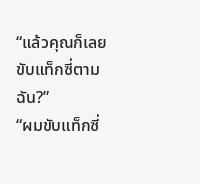“แล้วคุณก็เลยขับแท็กซี่ตามฉัน?”
“ผมขับแท็กซี่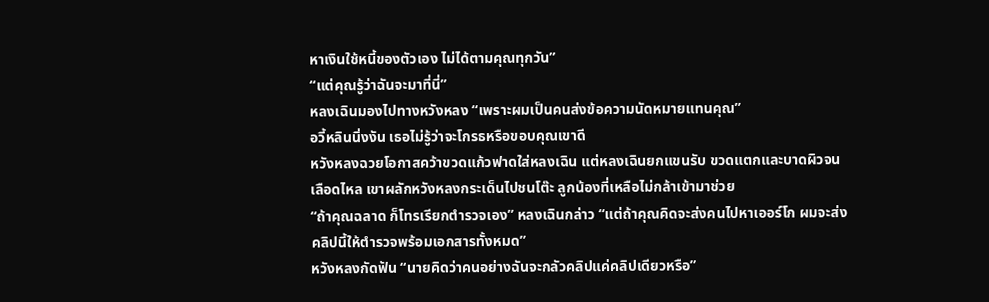หาเงินใช้หนี้ของตัวเอง ไม่ได้ตามคุณทุกวัน”
“แต่คุณรู้ว่าฉันจะมาที่นี่”
หลงเฉินมองไปทางหวังหลง “เพราะผมเป็นคนส่งข้อความนัดหมายแทนคุณ”
อวี้หลินนิ่งงัน เธอไม่รู้ว่าจะโกรธหรือขอบคุณเขาดี
หวังหลงฉวยโอกาสคว้าขวดแก้วฟาดใส่หลงเฉิน แต่หลงเฉินยกแขนรับ ขวดแตกและบาดผิวจนเลือดไหล เขาผลักหวังหลงกระเด็นไปชนโต๊ะ ลูกน้องที่เหลือไม่กล้าเข้ามาช่วย
“ถ้าคุณฉลาด ก็โทรเรียกตำรวจเอง” หลงเฉินกล่าว “แต่ถ้าคุณคิดจะส่งคนไปหาเออร์โก ผมจะส่งคลิปนี้ให้ตำรวจพร้อมเอกสารทั้งหมด”
หวังหลงกัดฟัน “นายคิดว่าคนอย่างฉันจะกลัวคลิปแค่คลิปเดียวหรือ”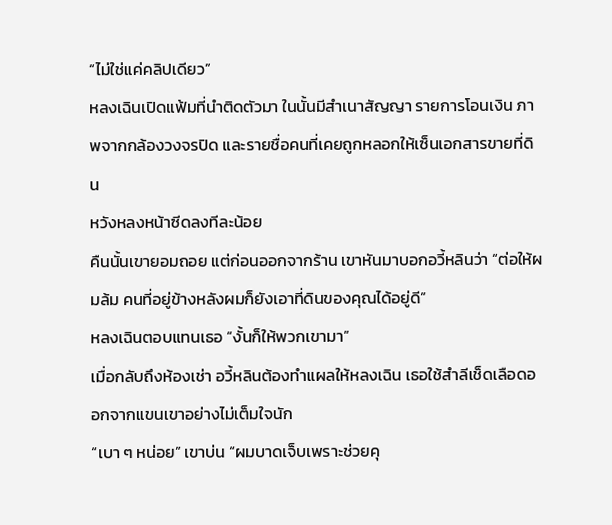“ไม่ใช่แค่คลิปเดียว”
หลงเฉินเปิดแฟ้มที่นำติดตัวมา ในนั้นมีสำเนาสัญญา รายการโอนเงิน ภาพจากกล้องวงจรปิด และรายชื่อคนที่เคยถูกหลอกให้เซ็นเอกสารขายที่ดิน
หวังหลงหน้าซีดลงทีละน้อย
คืนนั้นเขายอมถอย แต่ก่อนออกจากร้าน เขาหันมาบอกอวี้หลินว่า “ต่อให้ผมล้ม คนที่อยู่ข้างหลังผมก็ยังเอาที่ดินของคุณได้อยู่ดี”
หลงเฉินตอบแทนเธอ “งั้นก็ให้พวกเขามา”
เมื่อกลับถึงห้องเช่า อวี้หลินต้องทำแผลให้หลงเฉิน เธอใช้สำลีเช็ดเลือดออกจากแขนเขาอย่างไม่เต็มใจนัก
“เบา ๆ หน่อย” เขาบ่น “ผมบาดเจ็บเพราะช่วยคุ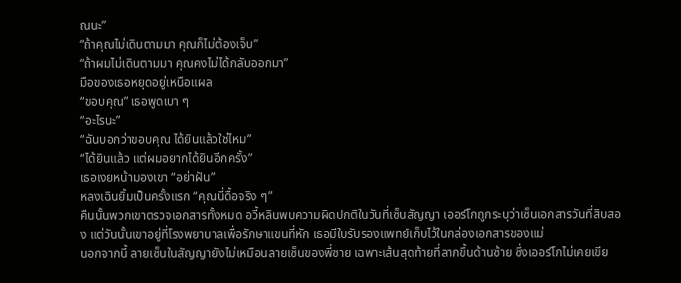ณนะ”
“ถ้าคุณไม่เดินตามมา คุณก็ไม่ต้องเจ็บ”
“ถ้าผมไม่เดินตามมา คุณคงไม่ได้กลับออกมา”
มือของเธอหยุดอยู่เหนือแผล
“ขอบคุณ” เธอพูดเบา ๆ
“อะไรนะ”
“ฉันบอกว่าขอบคุณ ได้ยินแล้วใช่ไหม”
“ได้ยินแล้ว แต่ผมอยากได้ยินอีกครั้ง”
เธอเงยหน้ามองเขา “อย่าฝัน”
หลงเฉินยิ้มเป็นครั้งแรก “คุณนี่ดื้อจริง ๆ”
คืนนั้นพวกเขาตรวจเอกสารทั้งหมด อวี้หลินพบความผิดปกติในวันที่เซ็นสัญญา เออร์โกถูกระบุว่าเซ็นเอกสารวันที่สิบสอง แต่วันนั้นเขาอยู่ที่โรงพยาบาลเพื่อรักษาแขนที่หัก เธอมีใบรับรองแพทย์เก็บไว้ในกล่องเอกสารของแม่
นอกจากนี้ ลายเซ็นในสัญญายังไม่เหมือนลายเซ็นของพี่ชาย เฉพาะเส้นสุดท้ายที่ลากขึ้นด้านซ้าย ซึ่งเออร์โกไม่เคยเขีย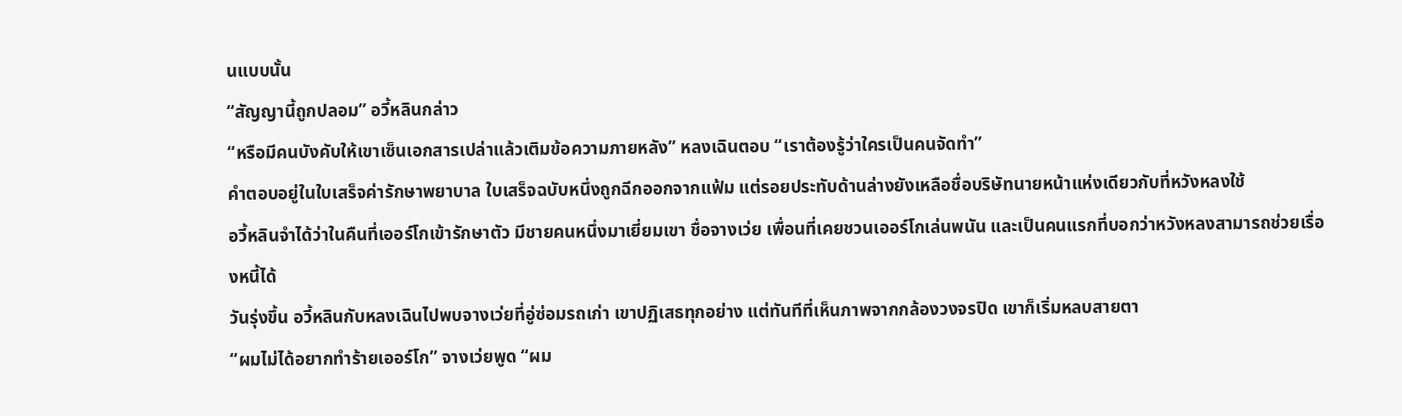นแบบนั้น
“สัญญานี้ถูกปลอม” อวี้หลินกล่าว
“หรือมีคนบังคับให้เขาเซ็นเอกสารเปล่าแล้วเติมข้อความภายหลัง” หลงเฉินตอบ “เราต้องรู้ว่าใครเป็นคนจัดทำ”
คำตอบอยู่ในใบเสร็จค่ารักษาพยาบาล ใบเสร็จฉบับหนึ่งถูกฉีกออกจากแฟ้ม แต่รอยประทับด้านล่างยังเหลือชื่อบริษัทนายหน้าแห่งเดียวกับที่หวังหลงใช้
อวี้หลินจำได้ว่าในคืนที่เออร์โกเข้ารักษาตัว มีชายคนหนึ่งมาเยี่ยมเขา ชื่อจางเว่ย เพื่อนที่เคยชวนเออร์โกเล่นพนัน และเป็นคนแรกที่บอกว่าหวังหลงสามารถช่วยเรื่องหนี้ได้
วันรุ่งขึ้น อวี้หลินกับหลงเฉินไปพบจางเว่ยที่อู่ซ่อมรถเก่า เขาปฏิเสธทุกอย่าง แต่ทันทีที่เห็นภาพจากกล้องวงจรปิด เขาก็เริ่มหลบสายตา
“ผมไม่ได้อยากทำร้ายเออร์โก” จางเว่ยพูด “ผม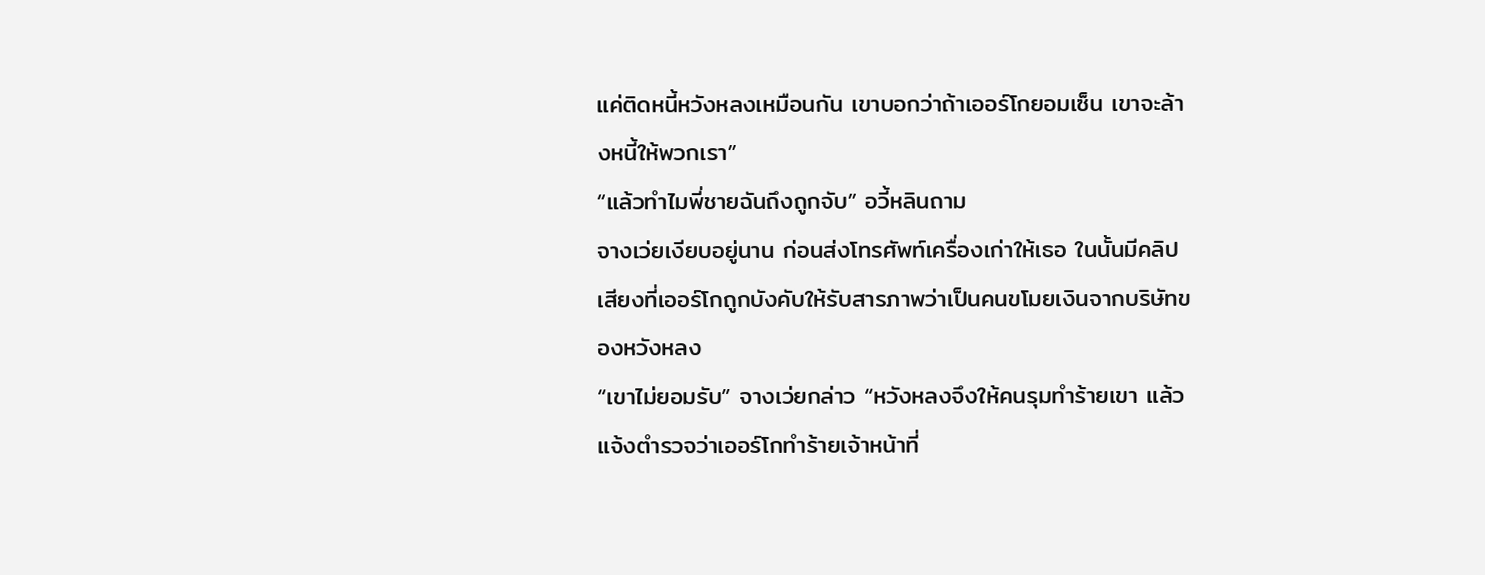แค่ติดหนี้หวังหลงเหมือนกัน เขาบอกว่าถ้าเออร์โกยอมเซ็น เขาจะล้างหนี้ให้พวกเรา”
“แล้วทำไมพี่ชายฉันถึงถูกจับ” อวี้หลินถาม
จางเว่ยเงียบอยู่นาน ก่อนส่งโทรศัพท์เครื่องเก่าให้เธอ ในนั้นมีคลิปเสียงที่เออร์โกถูกบังคับให้รับสารภาพว่าเป็นคนขโมยเงินจากบริษัทของหวังหลง
“เขาไม่ยอมรับ” จางเว่ยกล่าว “หวังหลงจึงให้คนรุมทำร้ายเขา แล้วแจ้งตำรวจว่าเออร์โกทำร้ายเจ้าหน้าที่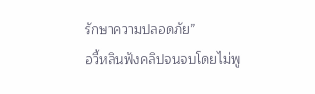รักษาความปลอดภัย”
อวี้หลินฟังคลิปจนจบโดยไม่พู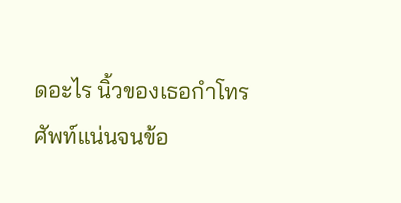ดอะไร นิ้วของเธอกำโทรศัพท์แน่นจนข้อ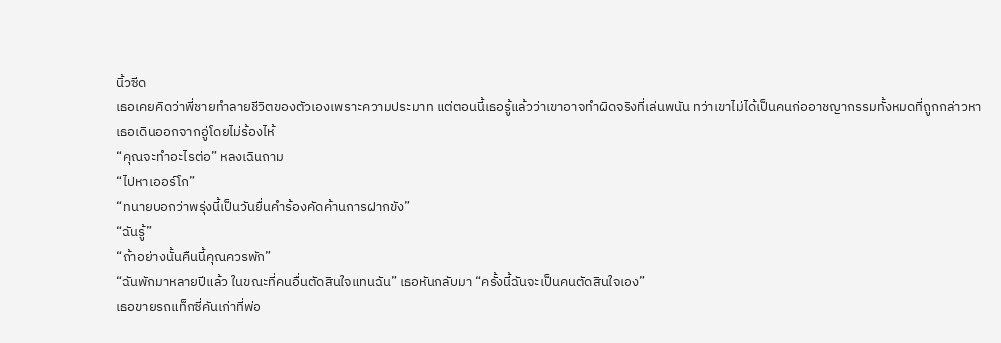นิ้วซีด
เธอเคยคิดว่าพี่ชายทำลายชีวิตของตัวเองเพราะความประมาท แต่ตอนนี้เธอรู้แล้วว่าเขาอาจทำผิดจริงที่เล่นพนัน ทว่าเขาไม่ได้เป็นคนก่ออาชญากรรมทั้งหมดที่ถูกกล่าวหา
เธอเดินออกจากอู่โดยไม่ร้องไห้
“คุณจะทำอะไรต่อ” หลงเฉินถาม
“ไปหาเออร์โก”
“ทนายบอกว่าพรุ่งนี้เป็นวันยื่นคำร้องคัดค้านการฝากขัง”
“ฉันรู้”
“ถ้าอย่างนั้นคืนนี้คุณควรพัก”
“ฉันพักมาหลายปีแล้ว ในขณะที่คนอื่นตัดสินใจแทนฉัน” เธอหันกลับมา “ครั้งนี้ฉันจะเป็นคนตัดสินใจเอง”
เธอขายรถแท็กซี่คันเก่าที่พ่อ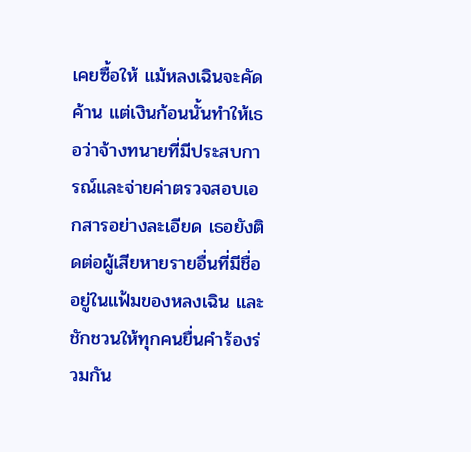เคยซื้อให้ แม้หลงเฉินจะคัดค้าน แต่เงินก้อนนั้นทำให้เธอว่าจ้างทนายที่มีประสบการณ์และจ่ายค่าตรวจสอบเอกสารอย่างละเอียด เธอยังติดต่อผู้เสียหายรายอื่นที่มีชื่ออยู่ในแฟ้มของหลงเฉิน และชักชวนให้ทุกคนยื่นคำร้องร่วมกัน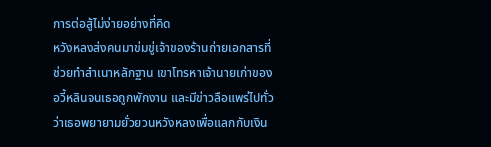การต่อสู้ไม่ง่ายอย่างที่คิด
หวังหลงส่งคนมาข่มขู่เจ้าของร้านถ่ายเอกสารที่ช่วยทำสำเนาหลักฐาน เขาโทรหาเจ้านายเก่าของอวี้หลินจนเธอถูกพักงาน และมีข่าวลือแพร่ไปทั่วว่าเธอพยายามยั่วยวนหวังหลงเพื่อแลกกับเงิน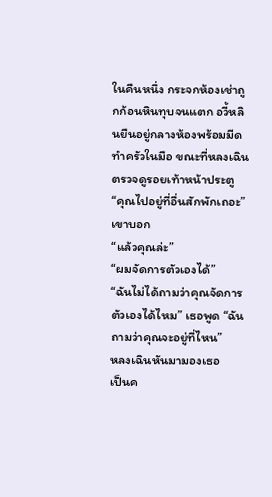ในคืนหนึ่ง กระจกห้องเช่าถูกก้อนหินทุบจนแตก อวี้หลินยืนอยู่กลางห้องพร้อมมีดทำครัวในมือ ขณะที่หลงเฉินตรวจดูรอยเท้าหน้าประตู
“คุณไปอยู่ที่อื่นสักพักเถอะ” เขาบอก
“แล้วคุณล่ะ”
“ผมจัดการตัวเองได้”
“ฉันไม่ได้ถามว่าคุณจัดการตัวเองได้ไหม” เธอพูด “ฉันถามว่าคุณจะอยู่ที่ไหน”
หลงเฉินหันมามองเธอ
เป็นค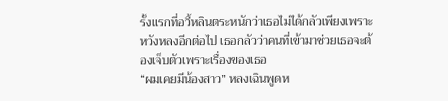รั้งแรกที่อวี้หลินตระหนักว่าเธอไม่ได้กลัวเพียงเพราะหวังหลงอีกต่อไป เธอกลัวว่าคนที่เข้ามาช่วยเธอจะต้องเจ็บตัวเพราะเรื่องของเธอ
“ผมเคยมีน้องสาว” หลงเฉินพูดห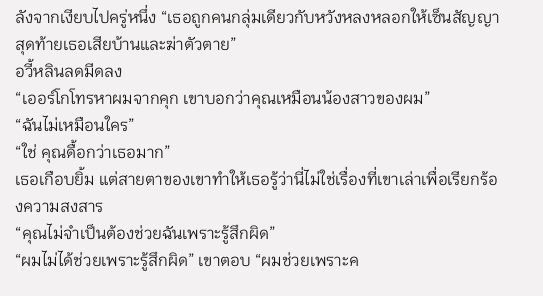ลังจากเงียบไปครู่หนึ่ง “เธอถูกคนกลุ่มเดียวกับหวังหลงหลอกให้เซ็นสัญญา สุดท้ายเธอเสียบ้านและฆ่าตัวตาย”
อวี้หลินลดมีดลง
“เออร์โกโทรหาผมจากคุก เขาบอกว่าคุณเหมือนน้องสาวของผม”
“ฉันไม่เหมือนใคร”
“ใช่ คุณดื้อกว่าเธอมาก”
เธอเกือบยิ้ม แต่สายตาของเขาทำให้เธอรู้ว่านี่ไม่ใช่เรื่องที่เขาเล่าเพื่อเรียกร้องความสงสาร
“คุณไม่จำเป็นต้องช่วยฉันเพราะรู้สึกผิด”
“ผมไม่ได้ช่วยเพราะรู้สึกผิด” เขาตอบ “ผมช่วยเพราะค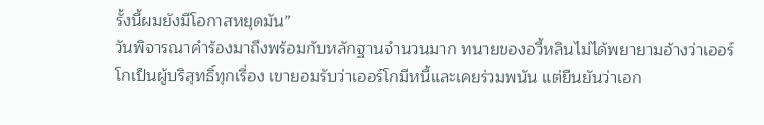รั้งนี้ผมยังมีโอกาสหยุดมัน”
วันพิจารณาคำร้องมาถึงพร้อมกับหลักฐานจำนวนมาก ทนายของอวี้หลินไม่ได้พยายามอ้างว่าเออร์โกเป็นผู้บริสุทธิ์ทุกเรื่อง เขายอมรับว่าเออร์โกมีหนี้และเคยร่วมพนัน แต่ยืนยันว่าเอก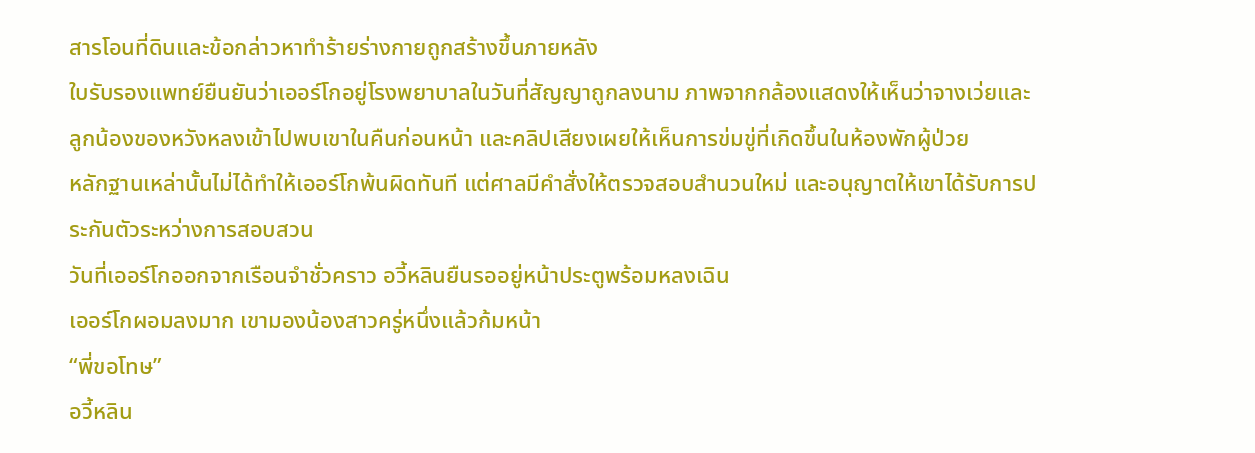สารโอนที่ดินและข้อกล่าวหาทำร้ายร่างกายถูกสร้างขึ้นภายหลัง
ใบรับรองแพทย์ยืนยันว่าเออร์โกอยู่โรงพยาบาลในวันที่สัญญาถูกลงนาม ภาพจากกล้องแสดงให้เห็นว่าจางเว่ยและลูกน้องของหวังหลงเข้าไปพบเขาในคืนก่อนหน้า และคลิปเสียงเผยให้เห็นการข่มขู่ที่เกิดขึ้นในห้องพักผู้ป่วย
หลักฐานเหล่านั้นไม่ได้ทำให้เออร์โกพ้นผิดทันที แต่ศาลมีคำสั่งให้ตรวจสอบสำนวนใหม่ และอนุญาตให้เขาได้รับการประกันตัวระหว่างการสอบสวน
วันที่เออร์โกออกจากเรือนจำชั่วคราว อวี้หลินยืนรออยู่หน้าประตูพร้อมหลงเฉิน
เออร์โกผอมลงมาก เขามองน้องสาวครู่หนึ่งแล้วก้มหน้า
“พี่ขอโทษ”
อวี้หลิน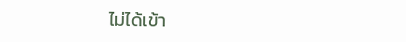ไม่ได้เข้า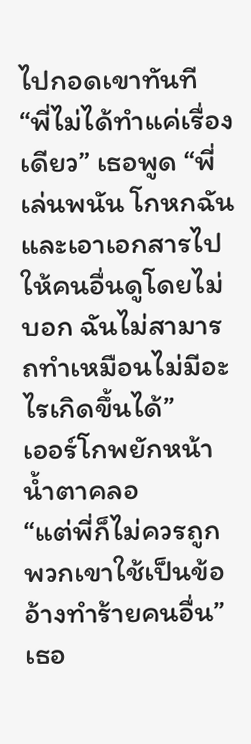ไปกอดเขาทันที
“พี่ไม่ได้ทำแค่เรื่องเดียว” เธอพูด “พี่เล่นพนัน โกหกฉัน และเอาเอกสารไปให้คนอื่นดูโดยไม่บอก ฉันไม่สามารถทำเหมือนไม่มีอะไรเกิดขึ้นได้”
เออร์โกพยักหน้า น้ำตาคลอ
“แต่พี่ก็ไม่ควรถูกพวกเขาใช้เป็นข้ออ้างทำร้ายคนอื่น” เธอ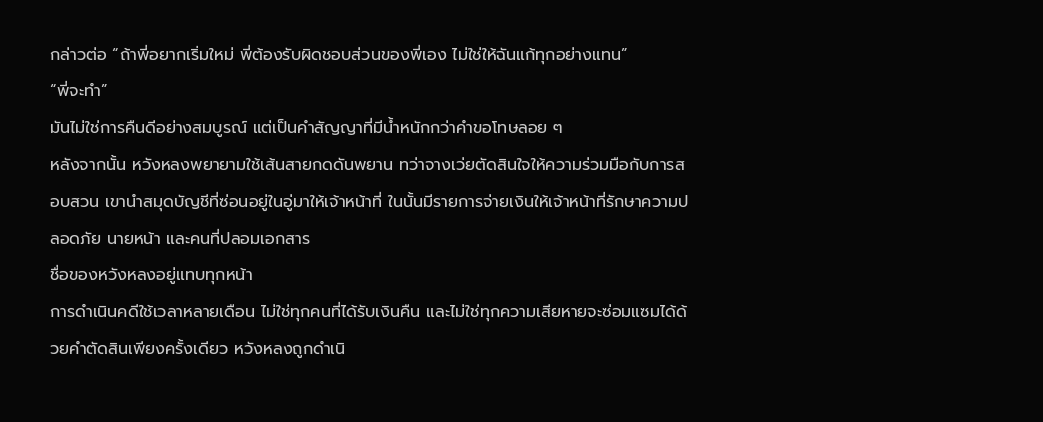กล่าวต่อ “ถ้าพี่อยากเริ่มใหม่ พี่ต้องรับผิดชอบส่วนของพี่เอง ไม่ใช่ให้ฉันแก้ทุกอย่างแทน”
“พี่จะทำ”
มันไม่ใช่การคืนดีอย่างสมบูรณ์ แต่เป็นคำสัญญาที่มีน้ำหนักกว่าคำขอโทษลอย ๆ
หลังจากนั้น หวังหลงพยายามใช้เส้นสายกดดันพยาน ทว่าจางเว่ยตัดสินใจให้ความร่วมมือกับการสอบสวน เขานำสมุดบัญชีที่ซ่อนอยู่ในอู่มาให้เจ้าหน้าที่ ในนั้นมีรายการจ่ายเงินให้เจ้าหน้าที่รักษาความปลอดภัย นายหน้า และคนที่ปลอมเอกสาร
ชื่อของหวังหลงอยู่แทบทุกหน้า
การดำเนินคดีใช้เวลาหลายเดือน ไม่ใช่ทุกคนที่ได้รับเงินคืน และไม่ใช่ทุกความเสียหายจะซ่อมแซมได้ด้วยคำตัดสินเพียงครั้งเดียว หวังหลงถูกดำเนิ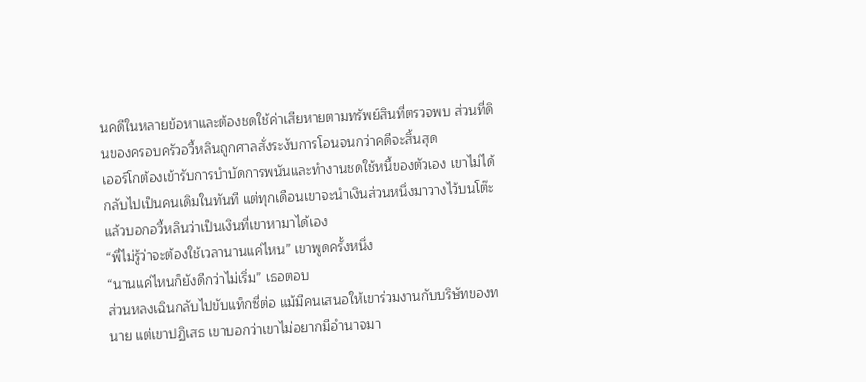นคดีในหลายข้อหาและต้องชดใช้ค่าเสียหายตามทรัพย์สินที่ตรวจพบ ส่วนที่ดินของครอบครัวอวี้หลินถูกศาลสั่งระงับการโอนจนกว่าคดีจะสิ้นสุด
เออร์โกต้องเข้ารับการบำบัดการพนันและทำงานชดใช้หนี้ของตัวเอง เขาไม่ได้กลับไปเป็นคนเดิมในทันที แต่ทุกเดือนเขาจะนำเงินส่วนหนึ่งมาวางไว้บนโต๊ะ แล้วบอกอวี้หลินว่าเป็นเงินที่เขาหามาได้เอง
“พี่ไม่รู้ว่าจะต้องใช้เวลานานแค่ไหน” เขาพูดครั้งหนึ่ง
“นานแค่ไหนก็ยังดีกว่าไม่เริ่ม” เธอตอบ
ส่วนหลงเฉินกลับไปขับแท็กซี่ต่อ แม้มีคนเสนอให้เขาร่วมงานกับบริษัทของทนาย แต่เขาปฏิเสธ เขาบอกว่าเขาไม่อยากมีอำนาจมา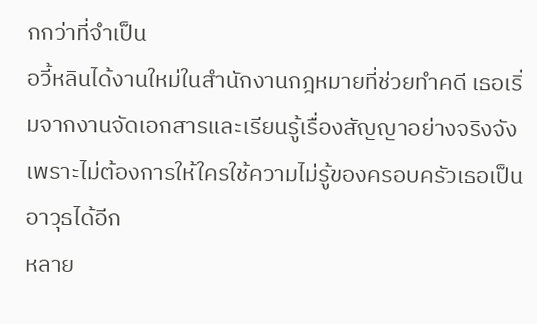กกว่าที่จำเป็น
อวี้หลินได้งานใหม่ในสำนักงานกฎหมายที่ช่วยทำคดี เธอเริ่มจากงานจัดเอกสารและเรียนรู้เรื่องสัญญาอย่างจริงจัง เพราะไม่ต้องการให้ใครใช้ความไม่รู้ของครอบครัวเธอเป็นอาวุธได้อีก
หลาย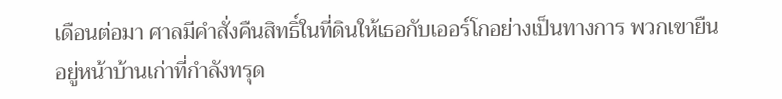เดือนต่อมา ศาลมีคำสั่งคืนสิทธิ์ในที่ดินให้เธอกับเออร์โกอย่างเป็นทางการ พวกเขายืนอยู่หน้าบ้านเก่าที่กำลังทรุด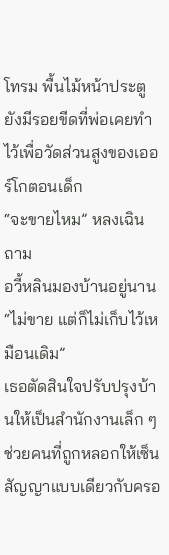โทรม พื้นไม้หน้าประตูยังมีรอยขีดที่พ่อเคยทำไว้เพื่อวัดส่วนสูงของเออร์โกตอนเด็ก
“จะขายไหม” หลงเฉินถาม
อวี้หลินมองบ้านอยู่นาน
“ไม่ขาย แต่ก็ไม่เก็บไว้เหมือนเดิม”
เธอตัดสินใจปรับปรุงบ้านให้เป็นสำนักงานเล็ก ๆ ช่วยคนที่ถูกหลอกให้เซ็นสัญญาแบบเดียวกับครอ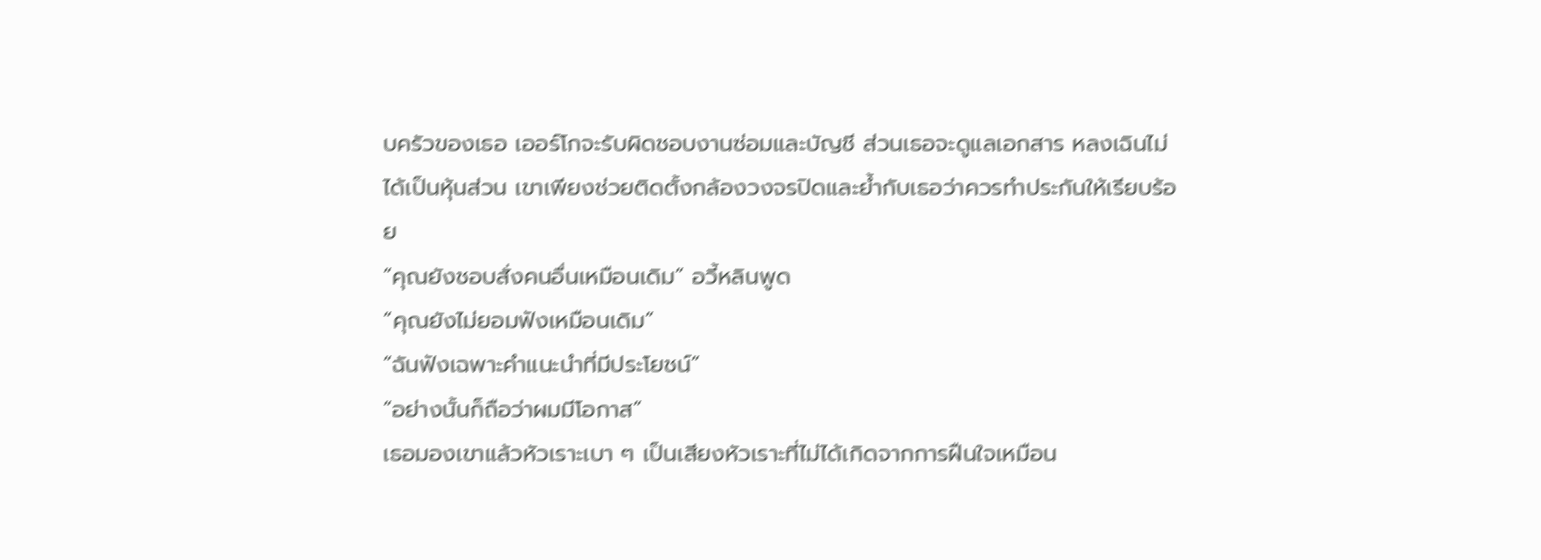บครัวของเธอ เออร์โกจะรับผิดชอบงานซ่อมและบัญชี ส่วนเธอจะดูแลเอกสาร หลงเฉินไม่ได้เป็นหุ้นส่วน เขาเพียงช่วยติดตั้งกล้องวงจรปิดและย้ำกับเธอว่าควรทำประกันให้เรียบร้อย
“คุณยังชอบสั่งคนอื่นเหมือนเดิม” อวี้หลินพูด
“คุณยังไม่ยอมฟังเหมือนเดิม”
“ฉันฟังเฉพาะคำแนะนำที่มีประโยชน์”
“อย่างนั้นก็ถือว่าผมมีโอกาส”
เธอมองเขาแล้วหัวเราะเบา ๆ เป็นเสียงหัวเราะที่ไม่ได้เกิดจากการฝืนใจเหมือน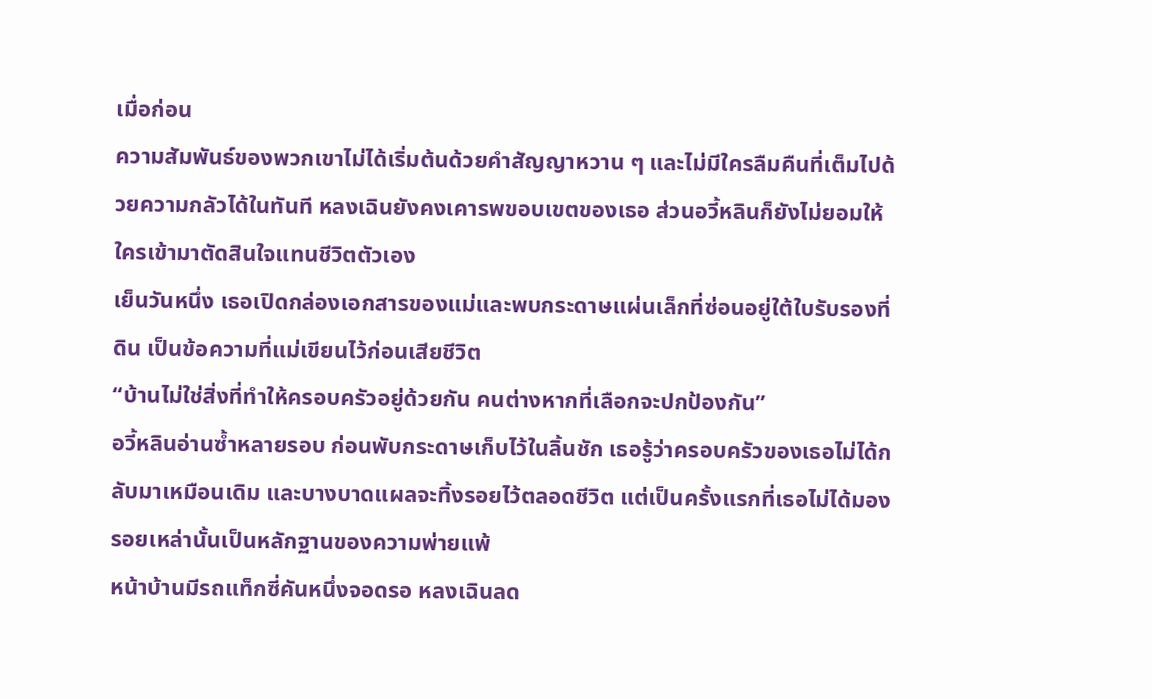เมื่อก่อน
ความสัมพันธ์ของพวกเขาไม่ได้เริ่มต้นด้วยคำสัญญาหวาน ๆ และไม่มีใครลืมคืนที่เต็มไปด้วยความกลัวได้ในทันที หลงเฉินยังคงเคารพขอบเขตของเธอ ส่วนอวี้หลินก็ยังไม่ยอมให้ใครเข้ามาตัดสินใจแทนชีวิตตัวเอง
เย็นวันหนึ่ง เธอเปิดกล่องเอกสารของแม่และพบกระดาษแผ่นเล็กที่ซ่อนอยู่ใต้ใบรับรองที่ดิน เป็นข้อความที่แม่เขียนไว้ก่อนเสียชีวิต
“บ้านไม่ใช่สิ่งที่ทำให้ครอบครัวอยู่ด้วยกัน คนต่างหากที่เลือกจะปกป้องกัน”
อวี้หลินอ่านซ้ำหลายรอบ ก่อนพับกระดาษเก็บไว้ในลิ้นชัก เธอรู้ว่าครอบครัวของเธอไม่ได้กลับมาเหมือนเดิม และบางบาดแผลจะทิ้งรอยไว้ตลอดชีวิต แต่เป็นครั้งแรกที่เธอไม่ได้มองรอยเหล่านั้นเป็นหลักฐานของความพ่ายแพ้
หน้าบ้านมีรถแท็กซี่คันหนึ่งจอดรอ หลงเฉินลด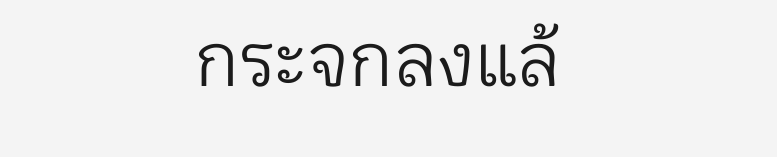กระจกลงแล้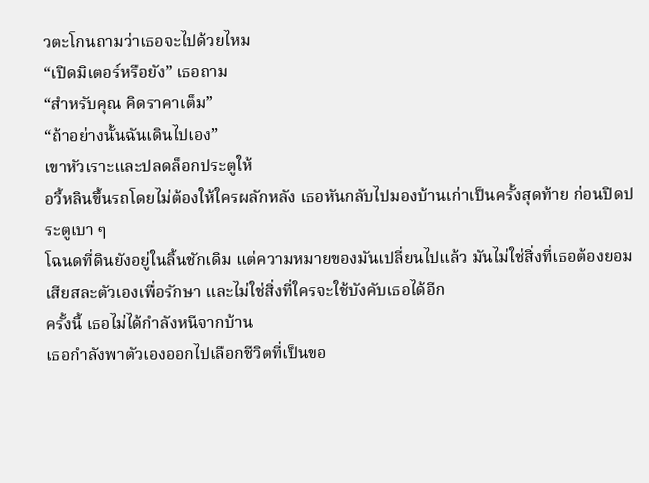วตะโกนถามว่าเธอจะไปด้วยไหม
“เปิดมิเตอร์หรือยัง” เธอถาม
“สำหรับคุณ คิดราคาเต็ม”
“ถ้าอย่างนั้นฉันเดินไปเอง”
เขาหัวเราะและปลดล็อกประตูให้
อวี้หลินขึ้นรถโดยไม่ต้องให้ใครผลักหลัง เธอหันกลับไปมองบ้านเก่าเป็นครั้งสุดท้าย ก่อนปิดประตูเบา ๆ
โฉนดที่ดินยังอยู่ในลิ้นชักเดิม แต่ความหมายของมันเปลี่ยนไปแล้ว มันไม่ใช่สิ่งที่เธอต้องยอมเสียสละตัวเองเพื่อรักษา และไม่ใช่สิ่งที่ใครจะใช้บังคับเธอได้อีก
ครั้งนี้ เธอไม่ได้กำลังหนีจากบ้าน
เธอกำลังพาตัวเองออกไปเลือกชีวิตที่เป็นขอ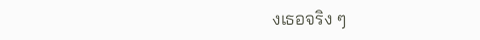งเธอจริง ๆ